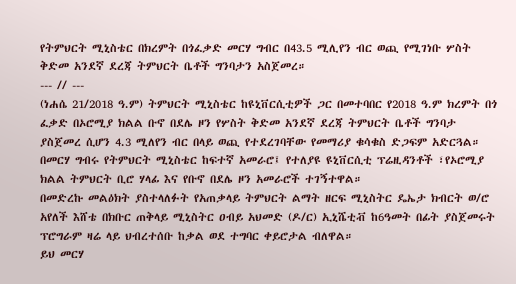የትምህርት ሚኒስቴር በክረምት በጎፈቃድ መርሃ ግብር በ43.5 ሚሊየን ብር ወጪ የሚገነቡ ሦስት ቅድመ አንደኛ ደረጃ ትምህርት ቤቶች ግንባታን አስጀመረ።
--- // ---
(ነሐሴ 21/2018 ዓ.ም) ትምህርት ሚኒስቴር ከዩኒቨርሲቲዎች ጋር በመተባበር የ2018 ዓ.ም ክረምት በጎ ፈቃድ በኦሮሚያ ክልል ቡኖ በደሌ ዞን የሦስት ቅድመ አንደኛ ደረጃ ትምህርት ቤቶች ግንባታ ያስጀመረ ሲሆን 4.3 ሚለየን ብር በላይ ወጪ የተደረገባቸው የመማሪያ ቁሳቁስ ድጋፍም አድርጓል።
በመርሃ ግብሩ የትምህርት ሚኒስቴር ከፍተኛ አመራሮ፤ የተለያዩ ዩኒቨርሲቲ ፕሬዚዳንቶች ፣የኦሮሚያ ክልል ትምህርት ቢሮ ሃላፊ እና የቡኖ በደሌ ዞን አመራሮች ተገኝተዋል።
በመድረኩ መልዕክት ያስተላለፉት የአጠቃላይ ትምህርት ልማት ዘርፍ ሚኒስትር ዴኤታ ክብርት ወ/ሮ አየለች እሸቴ በክቡር ጠቅላይ ሚኒስትር ዐብይ አህመድ (ዶ/ር) ኢኒሼቲቭ ከ6ዓመት በፊት ያስጀመሩት ፕሮግራም ዛሬ ላይ ህብረተሰቡ ከቃል ወደ ተግባር ቀይሮታል ብለዋል።
ይህ መርሃ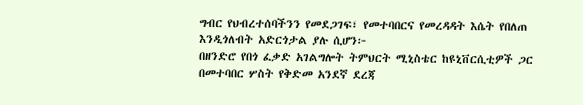ግብር የህብረተሰባችንን የመደጋገፍ፣ የመተባበርና የመረዳዳት እሴት የበለጠ እንዲጎለብት አድርጎታል ያሉ ሲሆን፦
በዘንድሮ የበጎ ፈቃድ አገልግሎት ትምህርት ሚኒስቴር ከዩኒቨርሲቲዎች ጋር በመተባበር ሦስት የቅድመ አንደኛ ደረጃ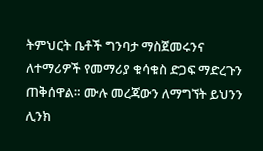ትምህርት ቤቶች ግንባታ ማስጀመሩንና ለተማሪዎች የመማሪያ ቁሳቁስ ድጋፍ ማድረጉን ጠቅሰዋል። ሙሉ መረጃውን ለማግኘት ይህንን ሊንክ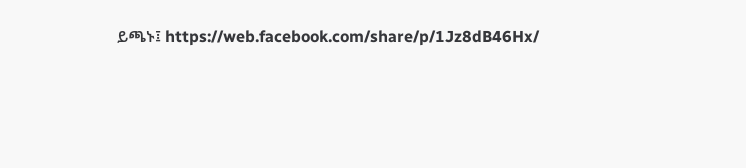ይጫኑ፤ https://web.facebook.com/share/p/1Jz8dB46Hx/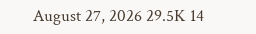August 27, 2026 29.5K 14